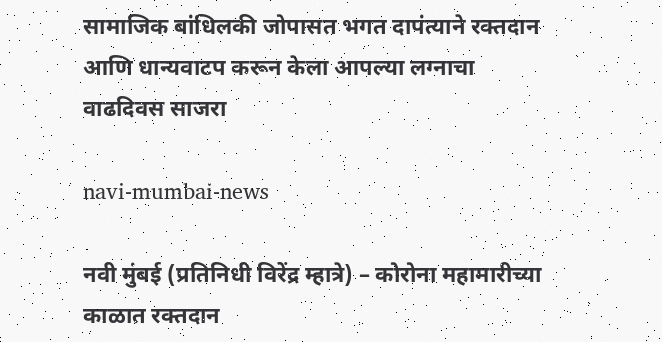सामाजिक बांधिलकी जोपासत भगत दापंत्याने रक्तदान आणि धान्यवाटप करून केला आपल्या लग्नाचा वाढदिवस साजरा

navi-mumbai-news

नवी मुंबई (प्रतिनिधी विरेंद्र म्हात्रे) – कोरोना महामारीच्या काळात रक्तदान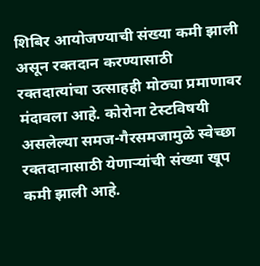शिबिर आयोजण्याची संख्या कमी झाली असून रक्तदान करण्यासाठी रक्तदात्यांचा उत्साहही मोठ्या प्रमाणावर मंदावला आहे. कोरोना टेस्टविषयी असलेल्या समज-गैरसमजामुळे स्वेच्छा रक्तदानासाठी येणाऱ्यांची संख्या खूप कमी झाली आहे.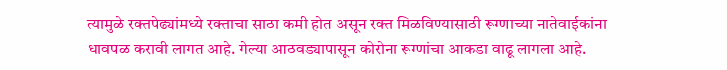त्यामुळे रक्तपेढ्यांमध्ये रक्ताचा साठा कमी होत असून रक्त मिळविण्यासाठी रूग्णाच्या नातेवाईकांना धावपळ करावी लागत आहे. गेल्या आठवड्यापासून कोरोना रूग्णांचा आकडा वाढू लागला आहे.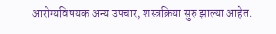आरोग्यविषयक अन्य उपचार, शस्त्रक्रिया सुरु झाल्या आहेत.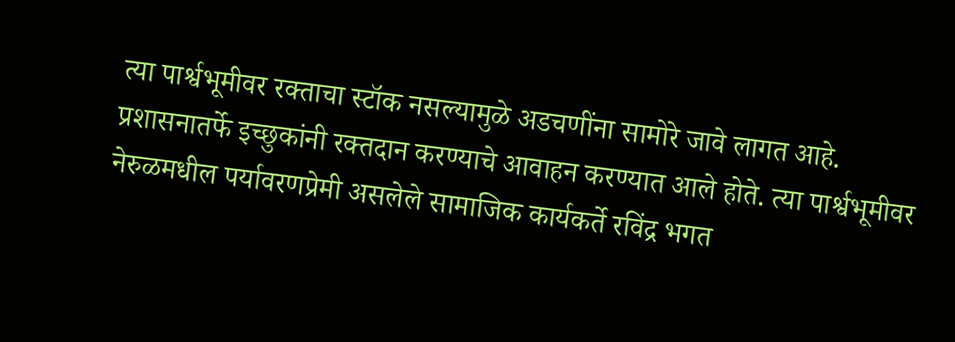त्या पार्श्वभूमीवर रक्ताचा स्टॉक नसल्यामुळे अडचणींना सामोरे जावे लागत आहे. प्रशासनातर्फे इच्छुकांनी रक्तदान करण्याचे आवाहन करण्यात आले होते. त्या पार्श्वभूमीवर नेरुळमधील पर्यावरणप्रेमी असलेले सामाजिक कार्यकर्ते रविंद्र भगत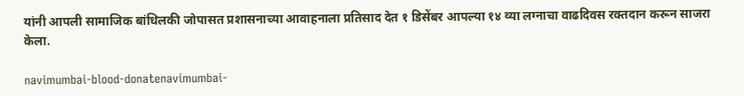यांनी आपली सामाजिक बांधिलकी जोपासत प्रशासनाच्या आवाहनाला प्रतिसाद देत १ डिसेंबर आपल्या १४ व्या लग्नाचा वाढदिवस रक्तदान करून साजरा केला.

navimumbai-blood-donatenavimumbai-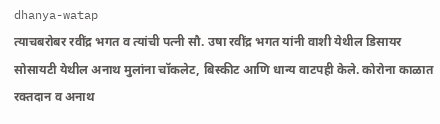dhanya-watap
त्याचबरोबर रवींद्र भगत व त्यांची पत्नी सौ. उषा रवींद्र भगत यांनी वाशी येथील डिसायर सोसायटी येथील अनाथ मुलांना चॉकलेट, बिस्कीट आणि धान्य वाटपही केले. कोरोना काळात रक्तदान व अनाथ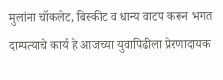मुलांना चॉकलेट, बिस्कीट व धान्य वाटप करून भगत दाम्पत्याचे कार्य हे आजच्या युवापिढीला प्रेरणादायक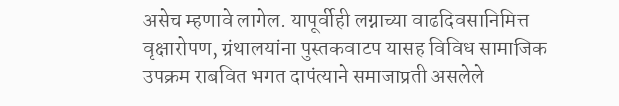असेच म्हणावे लागेल. यापूर्वीही लग्नाच्या वाढदिवसानिमित्त वृक्षारोपण, ग्रंथालयांना पुस्तकवाटप यासह विविध सामाजिक उपक्रम राबवित भगत दापंत्याने समाजाप्रती असलेले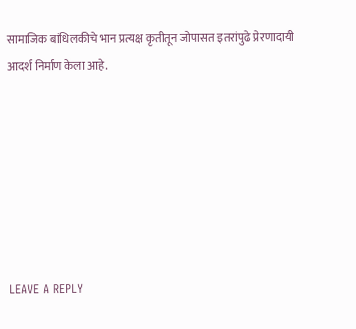सामाजिक बांधिलकीचे भान प्रत्यक्ष कृतीतून जोपासत इतरांपुढे प्रेरणादायी आदर्श निर्माण केला आहे.







LEAVE A REPLY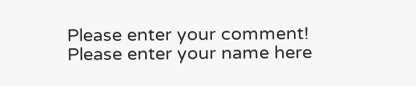Please enter your comment!
Please enter your name here